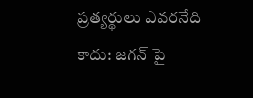ప్రత్యర్థులు ఎవరనేది కాదు: జగన్ పై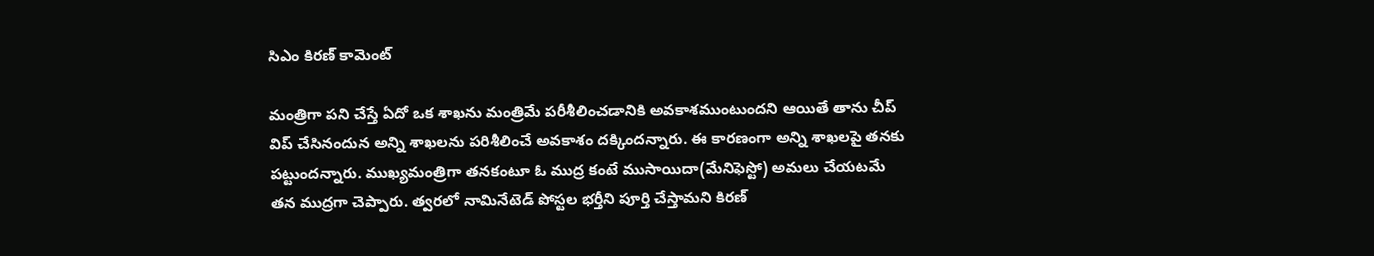సిఎం కిరణ్ కామెంట్

మంత్రిగా పని చేస్తే ఏదో ఒక శాఖను మంత్రిమే పరీశీలించడానికి అవకాశముంటుందని ఆయితే తాను చీప్ విప్ చేసినందున అన్ని శాఖలను పరిశీలించే అవకాశం దక్కిందన్నారు. ఈ కారణంగా అన్ని శాఖలపై తనకు పట్టుందన్నారు. ముఖ్యమంత్రిగా తనకంటూ ఓ ముద్ర కంటే ముసాయిదా(మేనిఫెస్టో) అమలు చేయటమే తన ముద్రగా చెప్పారు. త్వరలో నామినేటెడ్ పోస్టల భర్తీని పూర్తి చేస్తామని కిరణ్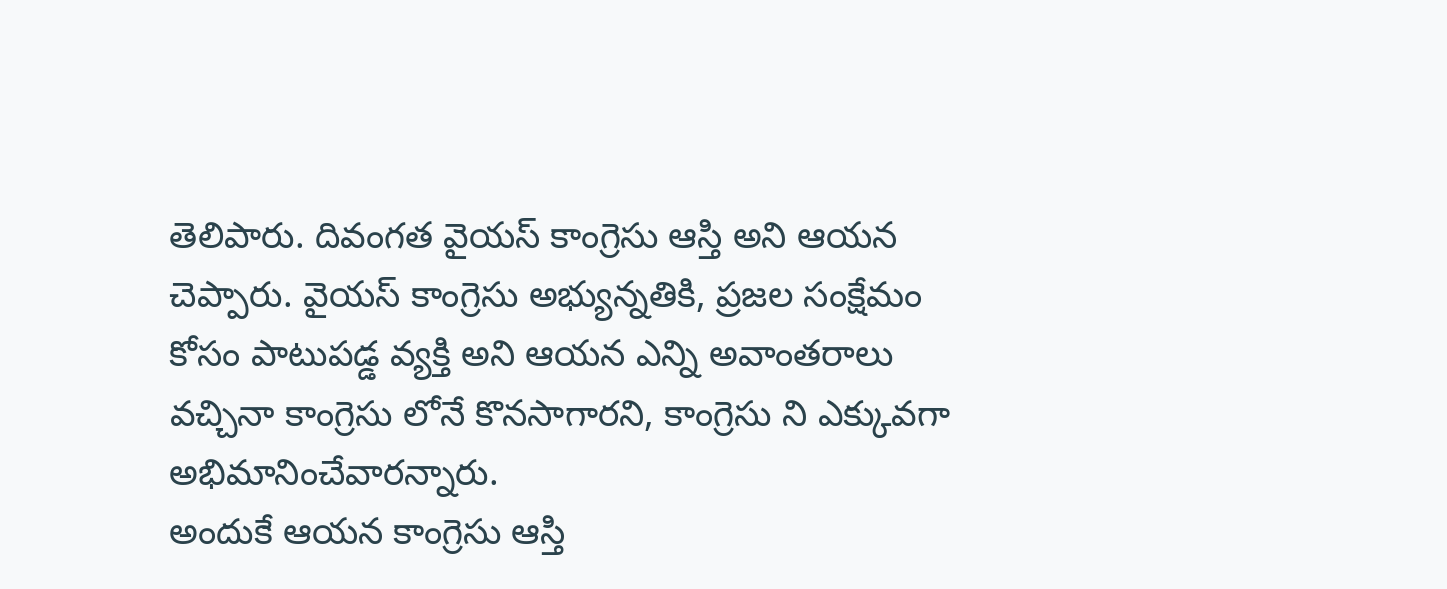తెలిపారు. దివంగత వైయస్ కాంగ్రెసు ఆస్తి అని ఆయన చెప్పారు. వైయస్ కాంగ్రెసు అభ్యున్నతికి, ప్రజల సంక్షేమం కోసం పాటుపడ్డ వ్యక్తి అని ఆయన ఎన్ని అవాంతరాలు వచ్చినా కాంగ్రెసు లోనే కొనసాగారని, కాంగ్రెసు ని ఎక్కువగా అభిమానించేవారన్నారు.
అందుకే ఆయన కాంగ్రెసు ఆస్తి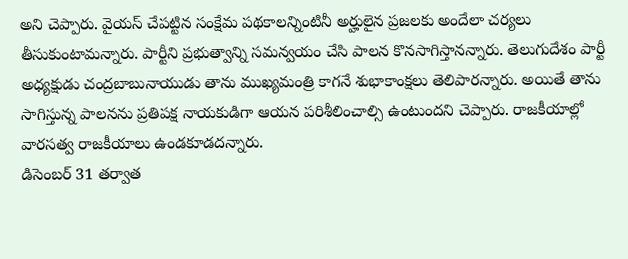అని చెప్పారు. వైయస్ చేపట్టిన సంక్షేమ పథకాలన్నింటినీ అర్హులైన ప్రజలకు అందేలా చర్యలు తీసుకుంటామన్నారు. పార్టీని ప్రభుత్వాన్ని సమన్వయం చేసి పాలన కొనసాగిస్తానన్నారు. తెలుగుదేశం పార్టీ అధ్యక్షుడు చంద్రబాబునాయుడు తాను ముఖ్యమంత్రి కాగనే శుభాకాంక్షలు తెలిపారన్నారు. అయితే తాను సాగిస్తున్న పాలనను ప్రతిపక్ష నాయకుడిగా ఆయన పరిశీలించాల్సి ఉంటుందని చెప్పారు. రాజకీయాల్లో వారసత్వ రాజకీయాలు ఉండకూడదన్నారు.
డిసెంబర్ 31 తర్వాత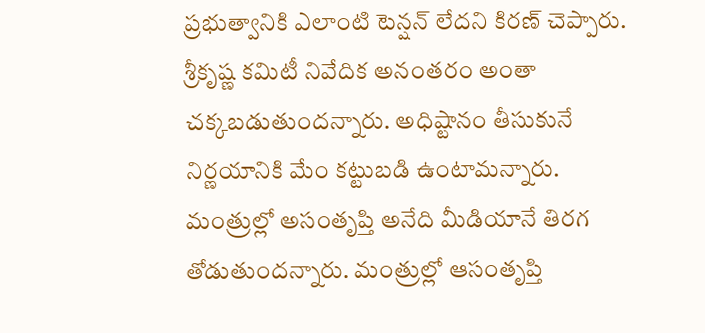ప్రభుత్వానికి ఎలాంటి టెన్షన్ లేదని కిరణ్ చెప్పారు. శ్రీకృష్ణ కమిటీ నివేదిక అనంతరం అంతా చక్కబడుతుందన్నారు. అధిష్టానం తీసుకునే నిర్ణయానికి మేం కట్టుబడి ఉంటామన్నారు. మంత్రుల్లో అసంతృప్తి అనేది మీడియానే తిరగ తోడుతుందన్నారు. మంత్రుల్లో ఆసంతృప్తి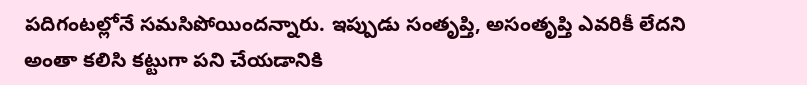పదిగంటల్లోనే సమసిపోయిందన్నారు. ఇప్పుడు సంతృప్తి, అసంతృప్తి ఎవరికీ లేదని అంతా కలిసి కట్టుగా పని చేయడానికి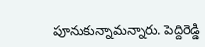పూనుకున్నామన్నారు. పెద్దిరెడ్డి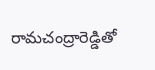రామచంద్రారెడ్డితో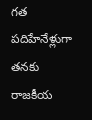గత పదిహేనేళ్లుగా తనకు రాజకీయ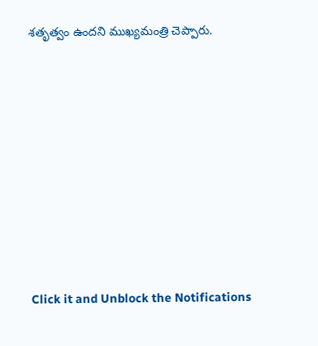శతృత్వం ఉందని ముఖ్యమంత్రి చెప్పారు.












Click it and Unblock the Notifications